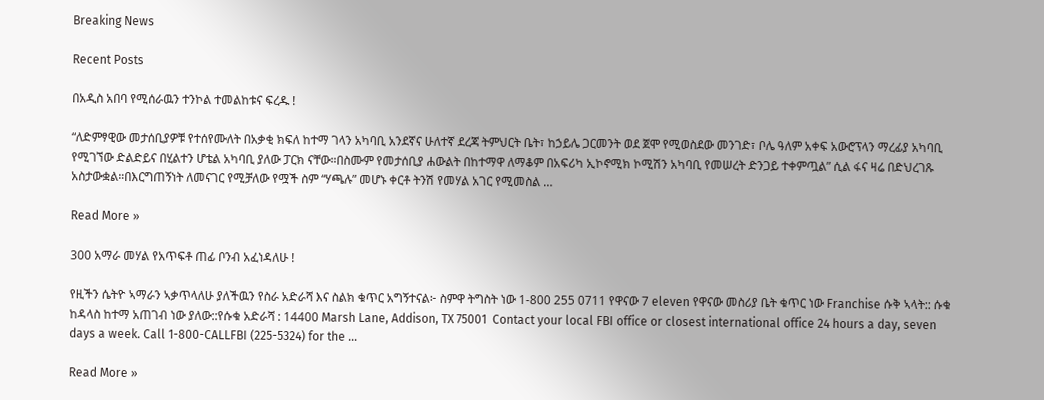Breaking News

Recent Posts

በአዲስ አበባ የሚሰራዉን ተንኮል ተመልከቱና ፍረዱ !

“ለድምፃዊው መታሰቢያዎቹ የተሰየሙለት በአቃቂ ክፍለ ከተማ ገላን አካባቢ አንደኛና ሁለተኛ ደረጃ ትምህርት ቤት፣ ከኃይሌ ጋርመንት ወደ ጀሞ የሚወስደው መንገድ፣ ቦሌ ዓለም አቀፍ አውሮፕላን ማረፊያ አካባቢ የሚገኘው ድልድይና በሂልተን ሆቴል አካባቢ ያለው ፓርክ ናቸው።በስሙም የመታሰቢያ ሐውልት በከተማዋ ለማቆም በአፍሪካ ኢኮኖሚክ ኮሚሽን አካባቢ የመሠረት ድንጋይ ተቀምጧል” ሲል ፋና ዛሬ በድህረገጹ አስታውቋል።በእርግጠኝነት ለመናገር የሚቻለው የሟች ስም “ሃጫሉ” መሆኑ ቀርቶ ትንሽ የመሃል አገር የሚመስል …

Read More »

300 አማራ መሃል የአጥፍቶ ጠፊ ቦንብ አፈነዳለሁ !

የዚችን ሴትዮ ኣማራን ኣቃጥላለሁ ያለችዉን የስራ አድራሻ እና ስልክ ቁጥር አግኝተናል፦ ስምዋ ትግስት ነው 1-800 255 0711 የዋናው 7 eleven የዋናው መስሪያ ቤት ቁጥር ነው Franchise ሱቅ ኣላት:: ሱቁ ከዳላስ ከተማ አጠገብ ነው ያለው::የሱቁ አድራሻ : 14400 Marsh Lane, Addison, TX 75001  Contact your local FBI office or closest international office 24 hours a day, seven days a week. Call 1-800-CALLFBI (225-5324) for the …

Read More »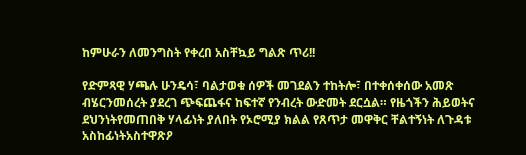ከምሁራን ለመንግስት የቀረበ አስቸኳይ ግልጽ ጥሪ!!

የድምጻዊ ሃጫሉ ሁንዴሳ፣ ባልታወቁ ሰዎች መገደልን ተከትሎ፣ በተቀሰቀሰው አመጽ ብሄርንመሰረት ያደረገ ጭፍጨፋና ከፍተኛ የንብረት ውድመት ደርሷል። የዜጎችን ሕይወትና ደህንነትየመጠበቅ ሃላፊነት ያለበት የኦሮሚያ ክልል የጸጥታ መዋቅር ቸልተኝነት ለጉዳቱ አስከፊነትአስተዋጽዖ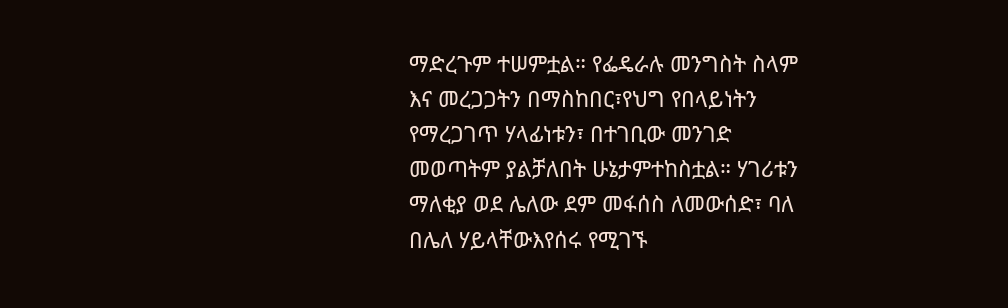ማድረጉም ተሠምቷል። የፌዴራሉ መንግስት ስላም እና መረጋጋትን በማስከበር፣የህግ የበላይነትን የማረጋገጥ ሃላፊነቱን፣ በተገቢው መንገድ መወጣትም ያልቻለበት ሁኔታምተከስቷል። ሃገሪቱን ማለቂያ ወደ ሌለው ደም መፋሰስ ለመውሰድ፣ ባለ በሌለ ሃይላቸውእየሰሩ የሚገኙ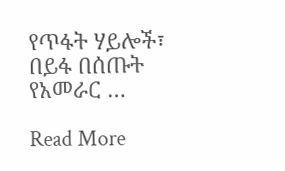የጥፋት ሃይሎች፣ በይፋ በሰጡት የአመራር …

Read More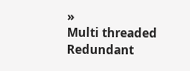»
Multi threaded Redundant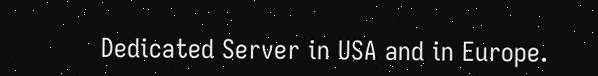Dedicated Server in USA and in Europe.